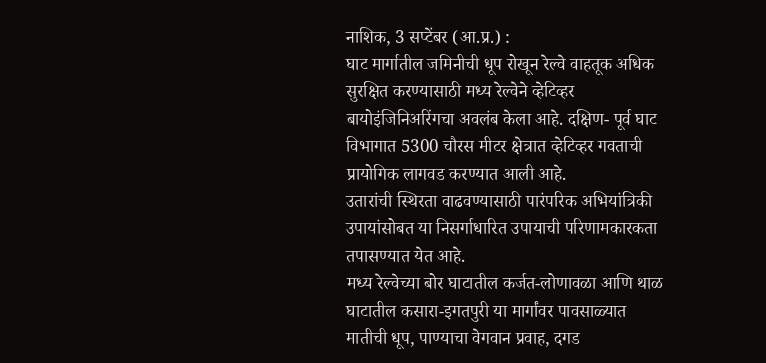नाशिक, 3 सप्टेंबर (आ.प्र.) :
घाट मार्गातील जमिनीची धूप रोखून रेल्वे वाहतूक अधिक सुरक्षित करण्यासाठी मध्य रेल्वेने व्हेटिव्हर बायोइंजिनिअरिंगचा अवलंब केला आहे. दक्षिण- पूर्व घाट विभागात 5300 चौरस मीटर क्षेत्रात व्हेटिव्हर गवताची प्रायोगिक लागवड करण्यात आली आहे.
उतारांची स्थिरता वाढवण्यासाठी पारंपरिक अभियांत्रिकी उपायांसोबत या निसर्गाधारित उपायाची परिणामकारकता तपासण्यात येत आहे.
मध्य रेल्वेच्या बोर घाटातील कर्जत-लोणावळा आणि थाळ घाटातील कसारा-इगतपुरी या मार्गांवर पावसाळ्यात मातीची धूप, पाण्याचा वेगवान प्रवाह, दगड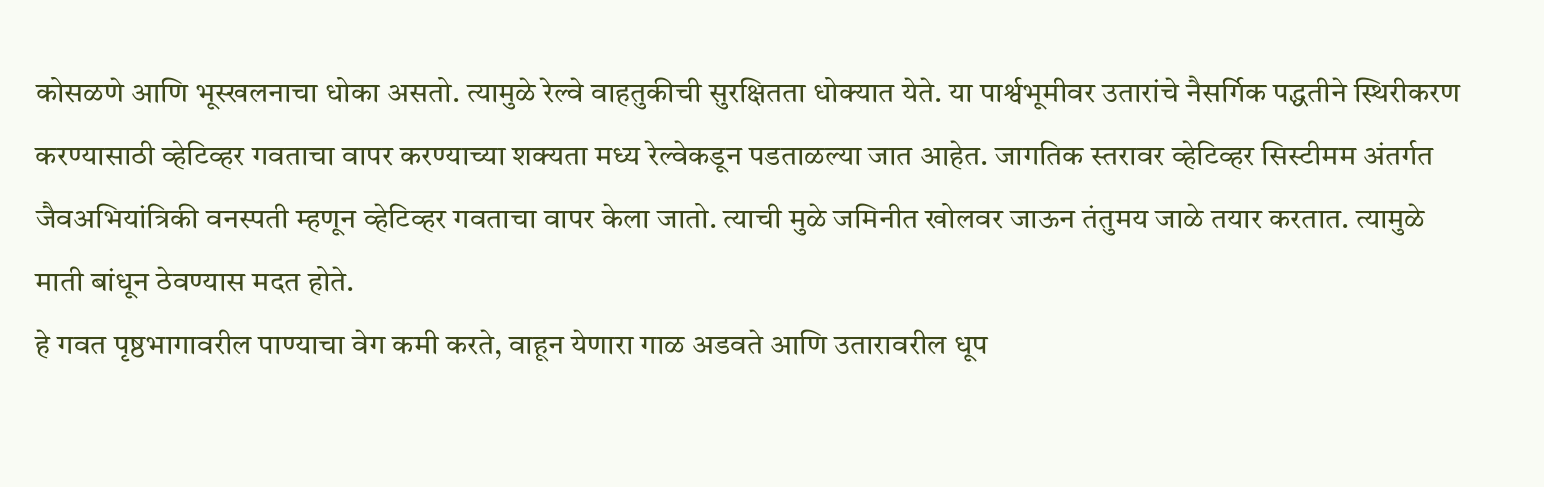कोसळणे आणि भूस्खलनाचा धोका असतो. त्यामुळे रेल्वे वाहतुकीची सुरक्षितता धोक्यात येते. या पार्श्वभूमीवर उतारांचे नैसर्गिक पद्धतीने स्थिरीकरण करण्यासाठी व्हेटिव्हर गवताचा वापर करण्याच्या शक्यता मध्य रेल्वेकडून पडताळल्या जात आहेत. जागतिक स्तरावर व्हेटिव्हर सिस्टीमम अंतर्गत जैवअभियांत्रिकी वनस्पती म्हणून व्हेटिव्हर गवताचा वापर केला जातो. त्याची मुळे जमिनीत खोलवर जाऊन तंतुमय जाळे तयार करतात. त्यामुळे माती बांधून ठेवण्यास मदत होते.
हे गवत पृष्ठभागावरील पाण्याचा वेग कमी करते, वाहून येणारा गाळ अडवते आणि उतारावरील धूप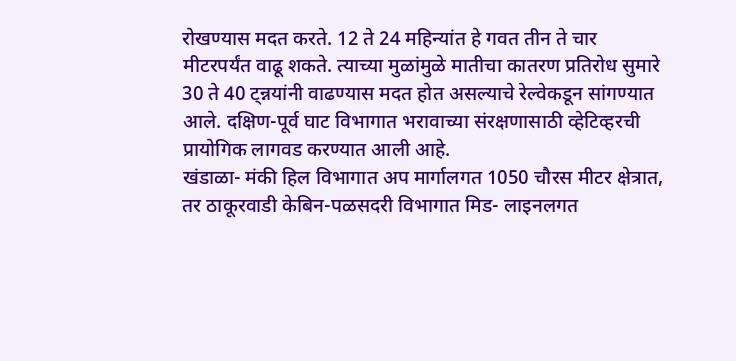रोखण्यास मदत करते. 12 ते 24 महिन्यांत हे गवत तीन ते चार मीटरपर्यंत वाढू शकते. त्याच्या मुळांमुळे मातीचा कातरण प्रतिरोध सुमारे 30 ते 40 ट्न्नयांनी वाढण्यास मदत होत असल्याचे रेल्वेकडून सांगण्यात आले. दक्षिण-पूर्व घाट विभागात भरावाच्या संरक्षणासाठी व्हेटिव्हरची प्रायोगिक लागवड करण्यात आली आहे.
खंडाळा- मंकी हिल विभागात अप मार्गालगत 1050 चौरस मीटर क्षेत्रात, तर ठाकूरवाडी केबिन-पळसदरी विभागात मिड- लाइनलगत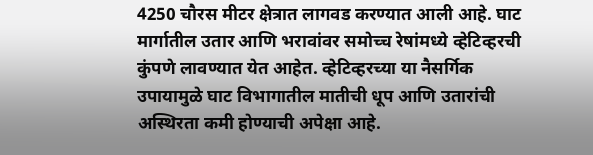4250 चौरस मीटर क्षेत्रात लागवड करण्यात आली आहे. घाट मार्गातील उतार आणि भरावांवर समोच्च रेषांमध्ये व्हेटिव्हरची कुंपणे लावण्यात येत आहेत. व्हेटिव्हरच्या या नैसर्गिक उपायामुळे घाट विभागातील मातीची धूप आणि उतारांची अस्थिरता कमी होण्याची अपेक्षा आहे.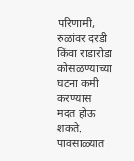परिणामी, रुळांवर दरडी किंवा राडारोडा कोसळण्याच्या घटना कमी करण्यास मदत होऊ शकते. पावसाळ्यात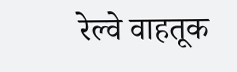रेल्वे वाहतूक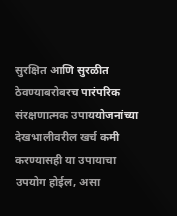सुरक्षित आणि सुरळीत ठेवण्याबरोबरच पारंपरिक संरक्षणात्मक उपाययोजनांच्या देखभालीवरील खर्च कमी करण्यासही या उपायाचा उपयोग होईल, असा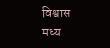विश्वास मध्य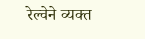रेल्वेने व्यक्त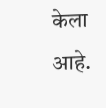केला आहे.